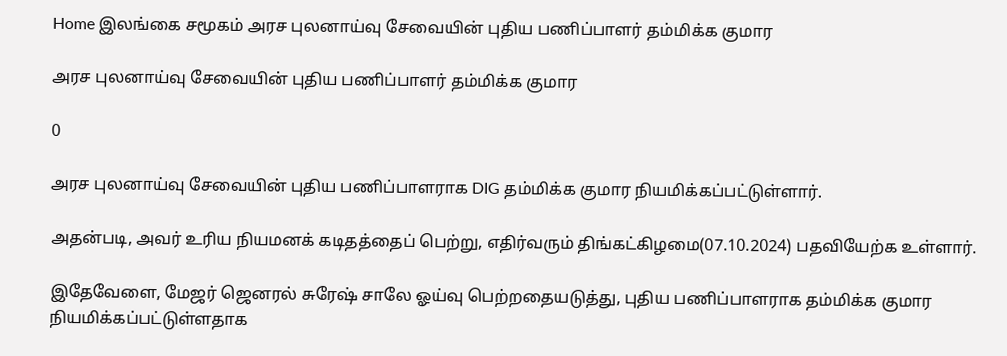Home இலங்கை சமூகம் அரச புலனாய்வு சேவையின் புதிய பணிப்பாளர் தம்மிக்க குமார

அரச புலனாய்வு சேவையின் புதிய பணிப்பாளர் தம்மிக்க குமார

0

அரச புலனாய்வு சேவையின் புதிய பணிப்பாளராக DIG தம்மிக்க குமார நியமிக்கப்பட்டுள்ளார்.

அதன்படி, அவர் உரிய நியமனக் கடிதத்தைப் பெற்று, எதிர்வரும் திங்கட்கிழமை(07.10.2024) பதவியேற்க உள்ளார்.

இதேவேளை, மேஜர் ஜெனரல் சுரேஷ் சாலே ஓய்வு பெற்றதையடுத்து, புதிய பணிப்பாளராக தம்மிக்க குமார நியமிக்கப்பட்டுள்ளதாக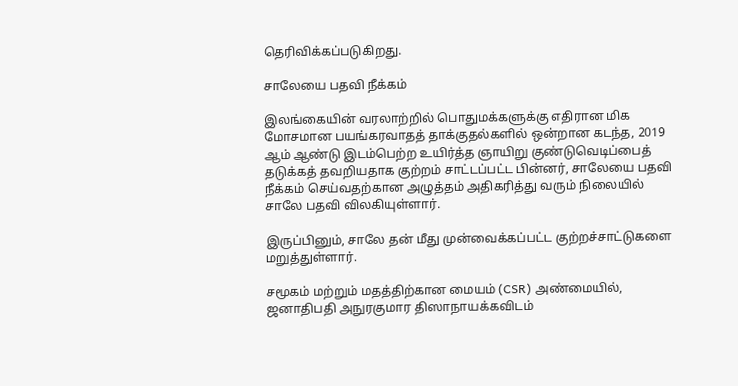தெரிவிக்கப்படுகிறது.

சாலேயை பதவி நீக்கம்

இலங்கையின் வரலாற்றில் பொதுமக்களுக்கு எதிரான மிக மோசமான பயங்கரவாதத் தாக்குதல்களில் ஒன்றான கடந்த, 2019 ஆம் ஆண்டு இடம்பெற்ற உயிர்த்த ஞாயிறு குண்டுவெடிப்பைத் தடுக்கத் தவறியதாக குற்றம் சாட்டப்பட்ட பின்னர், சாலேயை பதவி நீக்கம் செய்வதற்கான அழுத்தம் அதிகரித்து வரும் நிலையில் சாலே பதவி விலகியுள்ளார்.

இருப்பினும், சாலே தன் மீது முன்வைக்கப்பட்ட குற்றச்சாட்டுகளை மறுத்துள்ளார்.

சமூகம் மற்றும் மதத்திற்கான மையம் (CSR) அண்மையில், ஜனாதிபதி அநுரகுமார திஸாநாயக்கவிடம்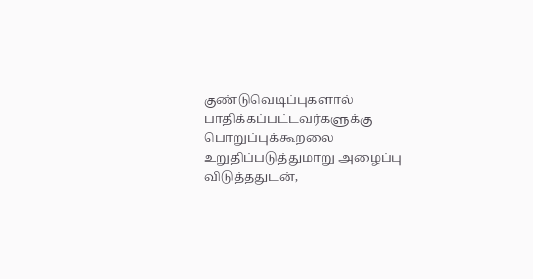குண்டுவெடிப்புகளால் பாதிக்கப்பட்டவர்களுக்கு பொறுப்புக்கூறலை உறுதிப்படுத்துமாறு அழைப்பு விடுத்ததுடன்,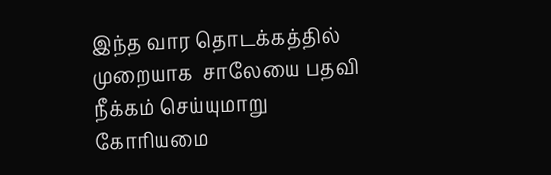இந்த வார தொடக்கத்தில் முறையாக  சாலேயை பதவி நீக்கம் செய்யுமாறு கோரியமை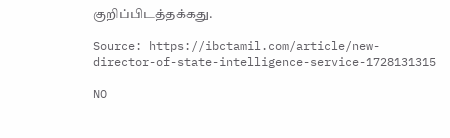குறிப்பிடத்தக்கது.

Source: https://ibctamil.com/article/new-director-of-state-intelligence-service-1728131315

NO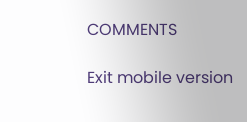COMMENTS

Exit mobile version